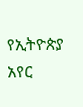የኢትዮጵያ አየር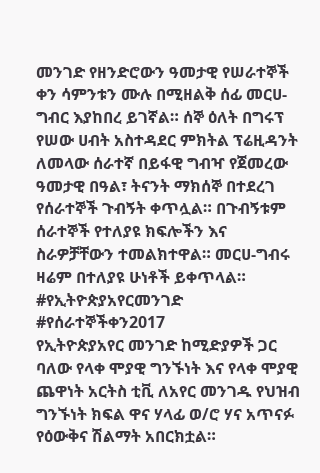መንገድ የዘንድሮውን ዓመታዊ የሠራተኞች ቀን ሳምንቱን ሙሉ በሚዘልቅ ሰፊ መርሀ-ግብር እያከበረ ይገኛል። ሰኞ ዕለት በግሩፕ የሠው ሀብት አስተዳደር ምክትል ፕሬዚዳንት ለመላው ሰራተኛ በይፋዊ ግብዣ የጀመረው ዓመታዊ በዓል፣ ትናንት ማክሰኞ በተደረገ የሰራተኞች ጉብኝት ቀጥሏል። በጉብኝቱም ሰራተኞች የተለያዩ ክፍሎችን እና ስራዎቻቸውን ተመልክተዋል። መርሀ-ግብሩ ዛሬም በተለያዩ ሁነቶች ይቀጥላል። #የኢትዮጵያአየርመንገድ #የሰራተኞችቀን2017
የኢትዮጵያአየር መንገድ ከሚድያዎች ጋር ባለው የላቀ ሞያዊ ግንኙነት እና የላቀ ሞያዊ ጨዋነት አርትስ ቲቪ ለአየር መንገዱ የህዝብ ግንኙነት ክፍል ዋና ሃላፊ ወ/ሮ ሃና አጥናፉ የዕውቅና ሽልማት አበርክቷል።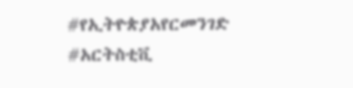#የኢትዮጵያአየርመንገድ #አርትስቲቪ